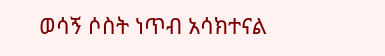ወሳኝ ሶስት ነጥብ አሳክተናል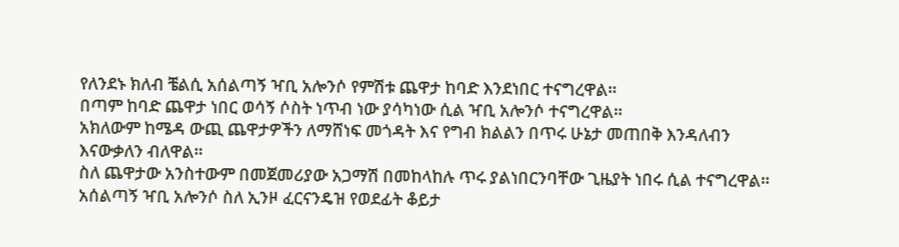የለንደኑ ክለብ ቼልሲ አሰልጣኝ ዣቢ አሎንሶ የምሽቱ ጨዋታ ከባድ እንደነበር ተናግረዋል።
በጣም ከባድ ጨዋታ ነበር ወሳኝ ሶስት ነጥብ ነው ያሳካነው ሲል ዣቢ አሎንሶ ተናግረዋል።
አክለውም ከሜዳ ውጪ ጨዋታዎችን ለማሸነፍ መጎዳት እና የግብ ክልልን በጥሩ ሁኔታ መጠበቅ እንዳለብን እናውቃለን ብለዋል።
ስለ ጨዋታው አንስተውም በመጀመሪያው አጋማሽ በመከላከሉ ጥሩ ያልነበርንባቸው ጊዜያት ነበሩ ሲል ተናግረዋል።
አሰልጣኝ ዣቢ አሎንሶ ስለ ኢንዞ ፈርናንዴዝ የወደፊት ቆይታ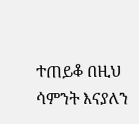ተጠይቆ በዚህ ሳምንት እናያለን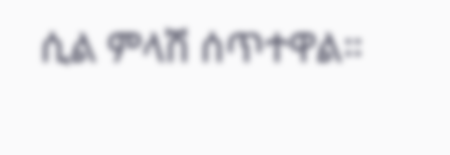ሲል ምላሽ ሰጥተዋል።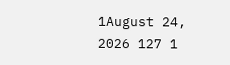1August 24, 2026 127 1